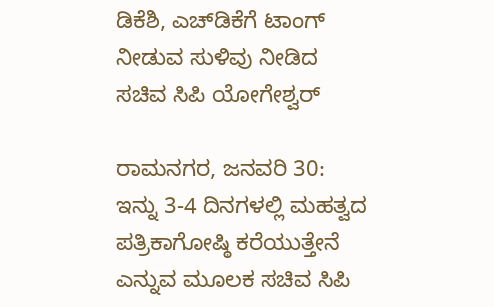ಡಿಕೆಶಿ, ಎಚ್‌ಡಿಕೆಗೆ ಟಾಂಗ್ ನೀಡುವ ಸುಳಿವು ನೀಡಿದ ಸಚಿವ ಸಿಪಿ ಯೋಗೇಶ್ವರ್

ರಾಮನಗರ, ಜನವರಿ 30: ಇನ್ನು 3-4 ದಿನಗಳಲ್ಲಿ ಮಹತ್ವದ ಪತ್ರಿಕಾಗೋಷ್ಠಿ ಕರೆಯುತ್ತೇನೆ ಎನ್ನುವ ಮೂಲಕ ಸಚಿವ ಸಿಪಿ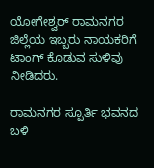ಯೋಗೇಶ್ವರ್ ರಾಮನಗರ ಜಿಲ್ಲೆಯ ಇಬ್ಬರು ನಾಯಕರಿಗೆ ಟಾಂಗ್ ಕೊಡುವ ಸುಳಿವು ನೀಡಿದರು.

ರಾಮನಗರ ಸ್ಪೂರ್ತಿ ಭವನದ ಬಳಿ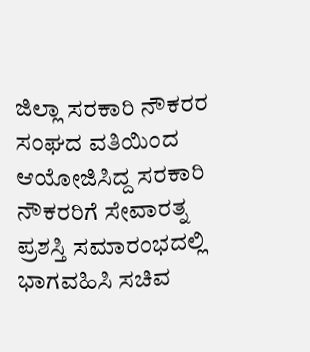ಜಿಲ್ಲಾ ಸರಕಾರಿ ನೌಕರರ ಸಂಘದ ವತಿಯಿಂದ ಆಯೋಜಿಸಿದ್ದ ಸರಕಾರಿ ನೌಕರರಿಗೆ ಸೇವಾರತ್ನ ಪ್ರಶಸ್ತಿ ಸಮಾರಂಭದಲ್ಲಿ ಭಾಗವಹಿಸಿ ಸಚಿವ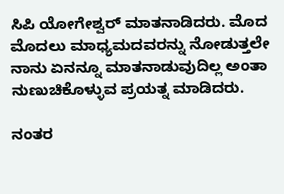ಸಿಪಿ ಯೋಗೇಶ್ವರ್ ಮಾತನಾಡಿದರು. ಮೊದ ಮೊದಲು ಮಾಧ್ಯಮದವರನ್ನು ನೋಡುತ್ತಲೇ ನಾನು ಏನನ್ನೂ ಮಾತನಾಡುವುದಿಲ್ಲ ಅಂತಾ ನುಣುಚಿಕೊಳ್ಳುವ ಪ್ರಯತ್ನ ಮಾಡಿದರು.

ನಂತರ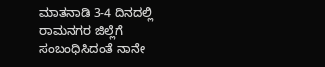ಮಾತನಾಡಿ 3-4 ದಿನದಲ್ಲಿ ರಾಮನಗರ ಜಿಲ್ಲೆಗೆ ಸಂಬಂಧಿಸಿದಂತೆ ನಾನೇ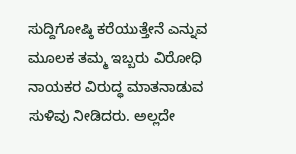ಸುದ್ದಿಗೋಷ್ಠಿ ಕರೆಯುತ್ತೇನೆ ಎನ್ನುವ ಮೂಲಕ ತಮ್ಮ ಇಬ್ಬರು ವಿರೋಧಿ ನಾಯಕರ ವಿರುದ್ಧ ಮಾತನಾಡುವ ಸುಳಿವು ನೀಡಿದರು. ಅಲ್ಲದೇ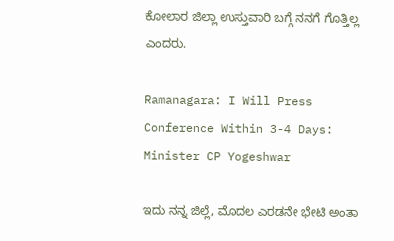ಕೋಲಾರ ಜಿಲ್ಲಾ ಉಸ್ತುವಾರಿ ಬಗ್ಗೆ ನನಗೆ ಗೊತ್ತಿಲ್ಲ ಎಂದರು.

Ramanagara: I Will Press Conference Within 3-4 Days: Minister CP Yogeshwar

ಇದು ನನ್ನ ಜಿಲ್ಲೆ, ಮೊದಲ ಎರಡನೇ ಭೇಟಿ ಅಂತಾ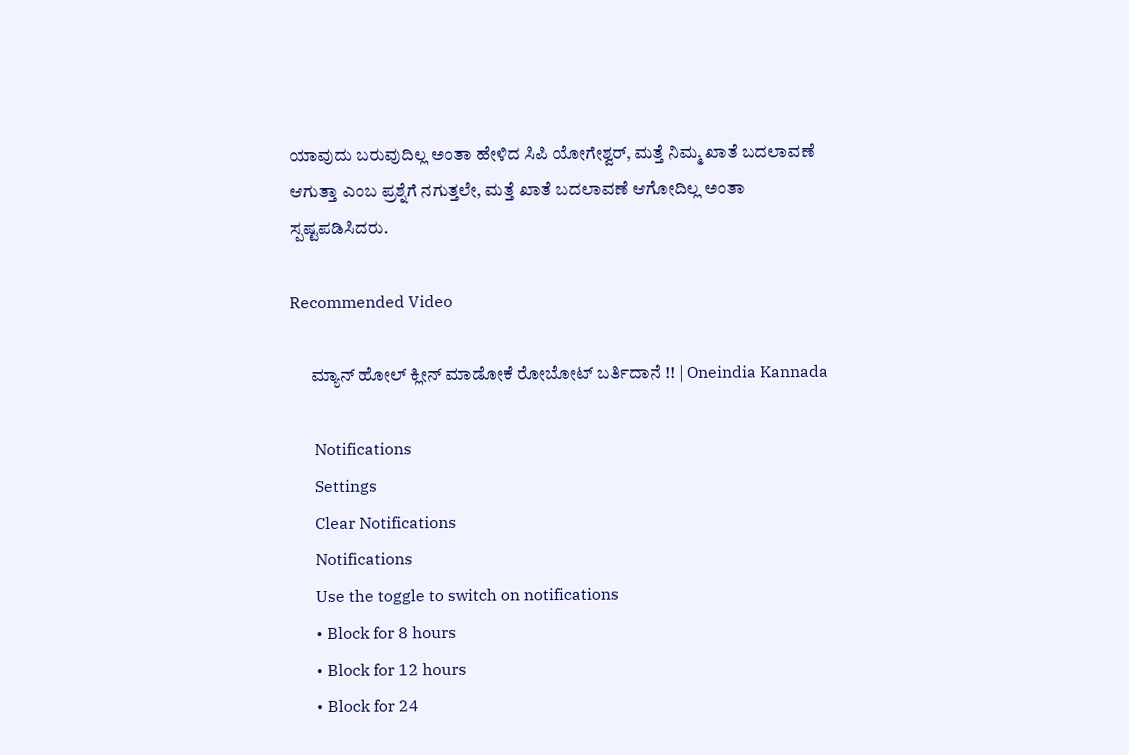ಯಾವುದು ಬರುವುದಿಲ್ಲ ಅಂತಾ ಹೇಳಿದ ಸಿಪಿ ಯೋಗೇಶ್ವರ್, ಮತ್ತೆ ನಿಮ್ಮ ಖಾತೆ ಬದಲಾವಣೆ ಆಗುತ್ತಾ ಎಂಬ ಪ್ರಶ್ನೆಗೆ ನಗುತ್ತಲೇ, ಮತ್ತೆ ಖಾತೆ ಬದಲಾವಣೆ ಆಗೋದಿಲ್ಲ ಅಂತಾ ಸ್ಪಷ್ಟಪಡಿಸಿದರು.

Recommended Video

      ಮ್ಯಾನ್ ಹೋಲ್ ಕ್ಲೀನ್ ಮಾಡೋಕೆ ರೋಬೋಟ್ ಬರ್ತಿದಾನೆ !! | Oneindia Kannada

      Notifications
      Settings
      Clear Notifications
      Notifications
      Use the toggle to switch on notifications
      • Block for 8 hours
      • Block for 12 hours
      • Block for 24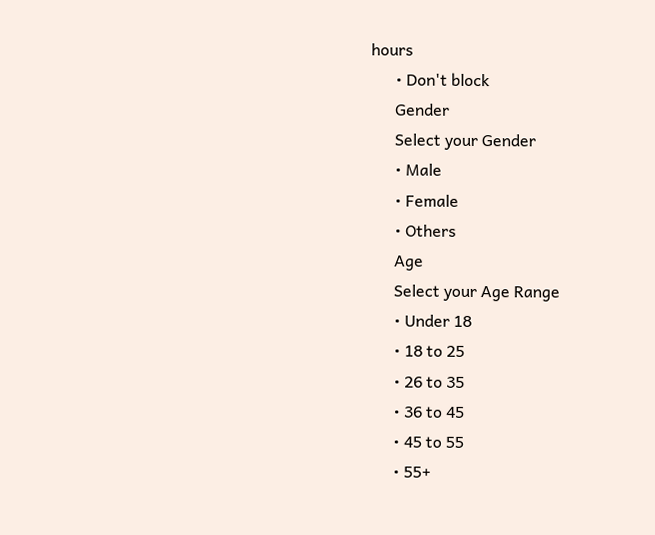hours
      • Don't block
      Gender
      Select your Gender
      • Male
      • Female
      • Others
      Age
      Select your Age Range
      • Under 18
      • 18 to 25
      • 26 to 35
      • 36 to 45
      • 45 to 55
      • 55+